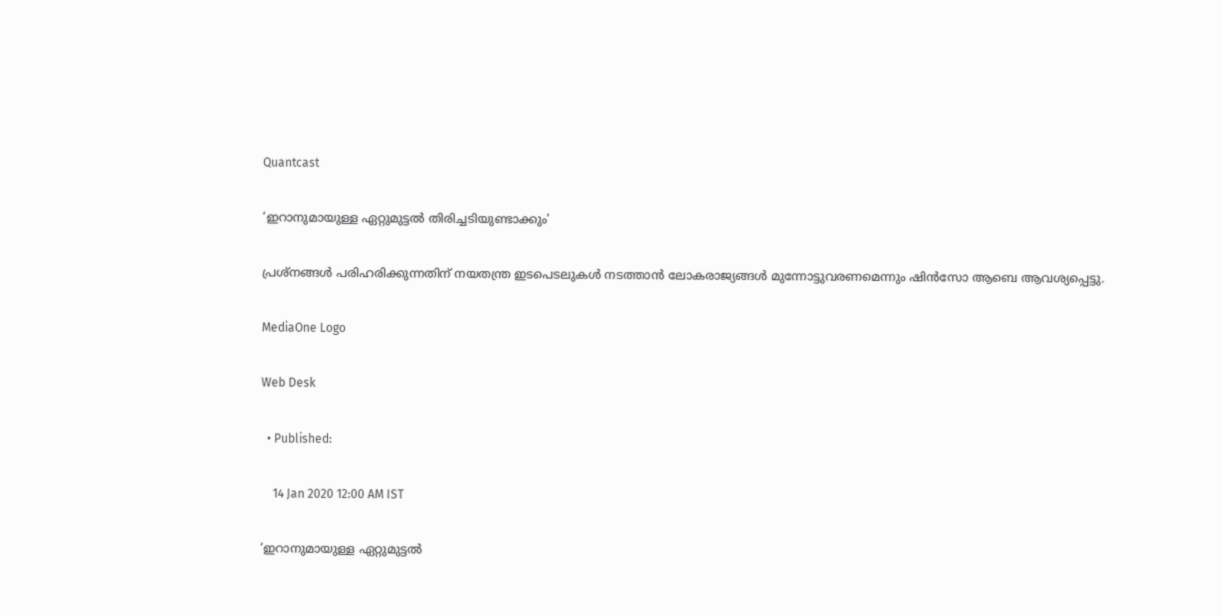Quantcast

‘ഇറാനുമായുള്ള ഏറ്റുമുട്ടല്‍ തിരിച്ചടിയുണ്ടാക്കും’

പ്രശ്നങ്ങൾ പരിഹരിക്കുന്നതിന് നയതന്ത്ര ഇടപെടലുകൾ നടത്താൻ ലോകരാജ്യങ്ങൾ മുന്നോട്ടുവരണമെന്നും ഷിൻസോ ആബെ ആവശ്യപ്പെട്ടു.

MediaOne Logo

Web Desk

  • Published:

    14 Jan 2020 12:00 AM IST

‘ഇറാനുമായുള്ള ഏറ്റുമുട്ടല്‍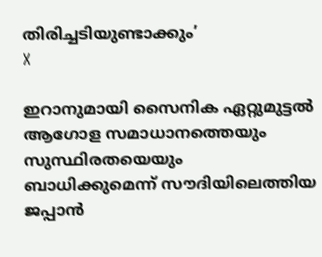തിരിച്ചടിയുണ്ടാക്കും’
X

ഇറാനുമായി സൈനിക ഏറ്റുമുട്ടൽ ആഗോള സമാധാനത്തെയും സുസ്ഥിരതയെയും ബാധിക്കുമെന്ന് സൗദിയിലെത്തിയ ജപ്പാൻ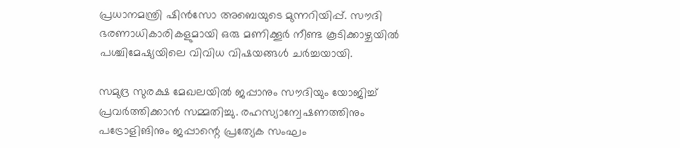പ്രധാനമന്ത്രി ഷിൻസോ അബെയുടെ മുന്നറിയിപ്പ്. സൗദി ഭരണാധികാരികളുമായി ഒരു മണിക്കൂർ നീണ്ട കൂടിക്കാഴ്ചയിൽ പശ്ചിമേഷ്യയിലെ വിവിധ വിഷയങ്ങള്‍ ചര്‍ച്ചയായി.

സമുദ്ര സുരക്ഷ മേഖലയിൽ ജപ്പാനും സൗദിയും യോജിച്ച് പ്രവർത്തിക്കാൻ സമ്മതിച്ചു. രഹസ്യാന്വേഷണത്തിനും പട്രോളിങിനും ജപ്പാന്റെ പ്രത്യേക സംഘം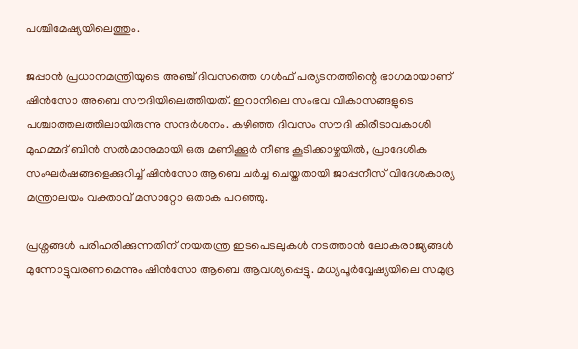പശ്ചിമേഷ്യയിലെത്തും.

ജപ്പാൻ പ്രധാനമന്ത്രിയുടെ അഞ്ച് ദിവസത്തെ ഗൾഫ് പര്യടനത്തിന്റെ ഭാഗമായാണ് ഷിന്‍സോ അബെ സൗദിയിലെത്തിയത്. ഇറാനിലെ സംഭവ വികാസങ്ങളുടെ പശ്ചാത്തലത്തിലായിരുന്നു സന്ദര്‍ശനം. കഴിഞ്ഞ ദിവസം സൗദി കിരീടാവകാശി മുഹമ്മദ് ബിൻ സൽമാനുമായി ഒരു മണിക്കൂർ നീണ്ട കൂടിക്കാഴ്ചയിൽ, പ്രാദേശിക സംഘർഷങ്ങളെക്കുറിച്ച് ഷിൻസോ ആബെ ചർച്ച ചെയ്തതായി ജാപ്പനീസ് വിദേശകാര്യ മന്ത്രാലയം വക്താവ് മസാറ്റോ ഒതാക പറഞ്ഞു.

പ്രശ്നങ്ങൾ പരിഹരിക്കുന്നതിന് നയതന്ത്ര ഇടപെടലുകൾ നടത്താൻ ലോകരാജ്യങ്ങൾ മുന്നോട്ടുവരണമെന്നും ഷിൻസോ ആബെ ആവശ്യപ്പെട്ടു. മധ്യപൂർവ്വേഷ്യയിലെ സമുദ്ര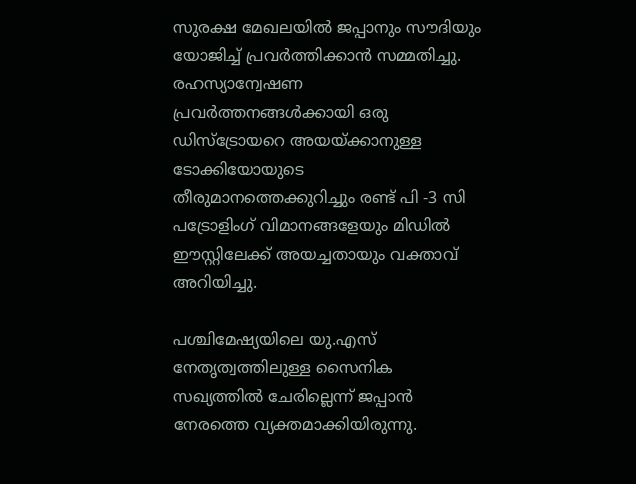സുരക്ഷ മേഖലയിൽ ജപ്പാനും സൗദിയും യോജിച്ച് പ്രവർത്തിക്കാൻ സമ്മതിച്ചു. രഹസ്യാന്വേഷണ പ്രവർത്തനങ്ങൾക്കായി ഒരു ഡിസ്ട്രോയറെ അയയ്ക്കാനുള്ള ടോക്കിയോയുടെ തീരുമാനത്തെക്കുറിച്ചും രണ്ട് പി -3 സി പട്രോളിംഗ് വിമാനങ്ങളേയും മിഡിൽ ഈസ്റ്റിലേക്ക് അയച്ചതായും വക്താവ് അറിയിച്ചു.

പശ്ചിമേഷ്യയിലെ യു.എസ് നേതൃത്വത്തിലുള്ള സൈനിക സഖ്യത്തിൽ ചേരില്ലെന്ന് ജപ്പാന്‍ നേരത്തെ വ്യക്തമാക്കിയിരുന്നു.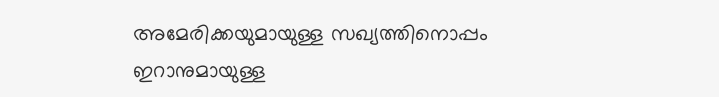അമേരിക്കയുമായുള്ള സഖ്യത്തിനൊപ്പം ഇറാനുമായുള്ള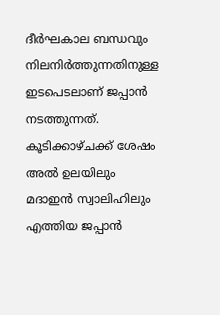ദീർഘകാല ബന്ധവും നിലനിർത്തുന്നതിനുള്ള ഇടപെടലാണ് ജപ്പാൻ നടത്തുന്നത്. കൂടിക്കാഴ്ചക്ക് ശേഷം അല്‍ ഉലയിലും മദാഇന്‍ സ്വാലിഹിലും എത്തിയ ജപ്പാന്‍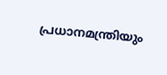പ്രധാനമന്ത്രിയും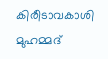കിരീടാവകാശി മുഹമ്മദ്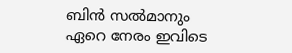ബിന്‍ സല്‍മാനും ഏറെ നേരം ഇവിടെ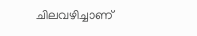ചിലവഴിച്ചാണ്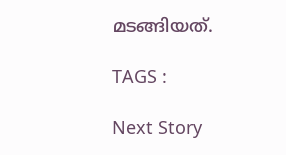മടങ്ങിയത്.

TAGS :

Next Story